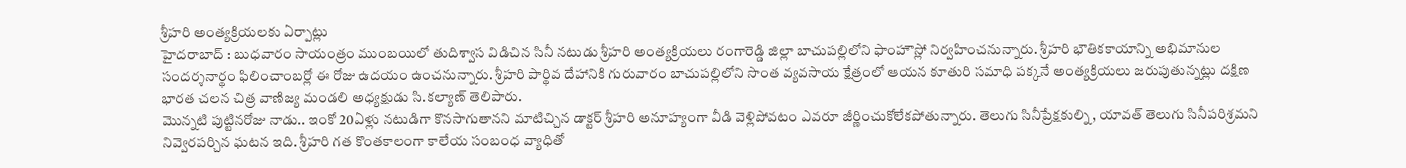శ్రీహరి అంత్యక్రియలకు ఏర్పాట్లు
హైదరాబాద్ : బుధవారం సాయంత్రం ముంబయిలో తుదిశ్వాస విడిచిన సినీ నటుడు శ్రీహరి అంత్యక్రియలు రంగారెడ్డి జిల్లా బాచుపల్లిలోని ఫాంహౌస్లో నిర్వహించనున్నారు. శ్రీహరి భౌతికకాయాన్ని అభిమానుల సందర్శనార్థం ఫిలించాంబర్లో ఈ రోజు ఉదయం ఉంచనున్నారు. శ్రీహరి పార్థివ దేహానికి గురువారం బాచుపల్లిలోని సొంత వ్యవసాయ క్షేత్రంలో ఆయన కూతురి సమాధి పక్కనే అంత్యక్రియలు జరుపుతున్నట్లు దక్షిణ భారత చలన చిత్ర వాణిజ్య మండలి అధ్యక్షుడు సి.కల్యాణ్ తెలిపారు.
మెున్నటి పుట్టినరోజు నాడు.. ఇంకో 20ఏళ్లు నటుడిగా కొనసాగుతానని మాటిచ్చిన డాక్టర్ శ్రీహరి అనూహ్యంగా వీడి వెళ్లిపోవటం ఎవరూ జీర్ణించుకోలేకపోతున్నారు. తెలుగు సినీప్రేక్షకుల్ని, యావత్ తెలుగు సినీపరిశ్రమని నివ్వెరపర్చిన ఘటన ఇది. శ్రీహరి గత కొంతకాలంగా కాలేయ సంబంధ వ్యాధితో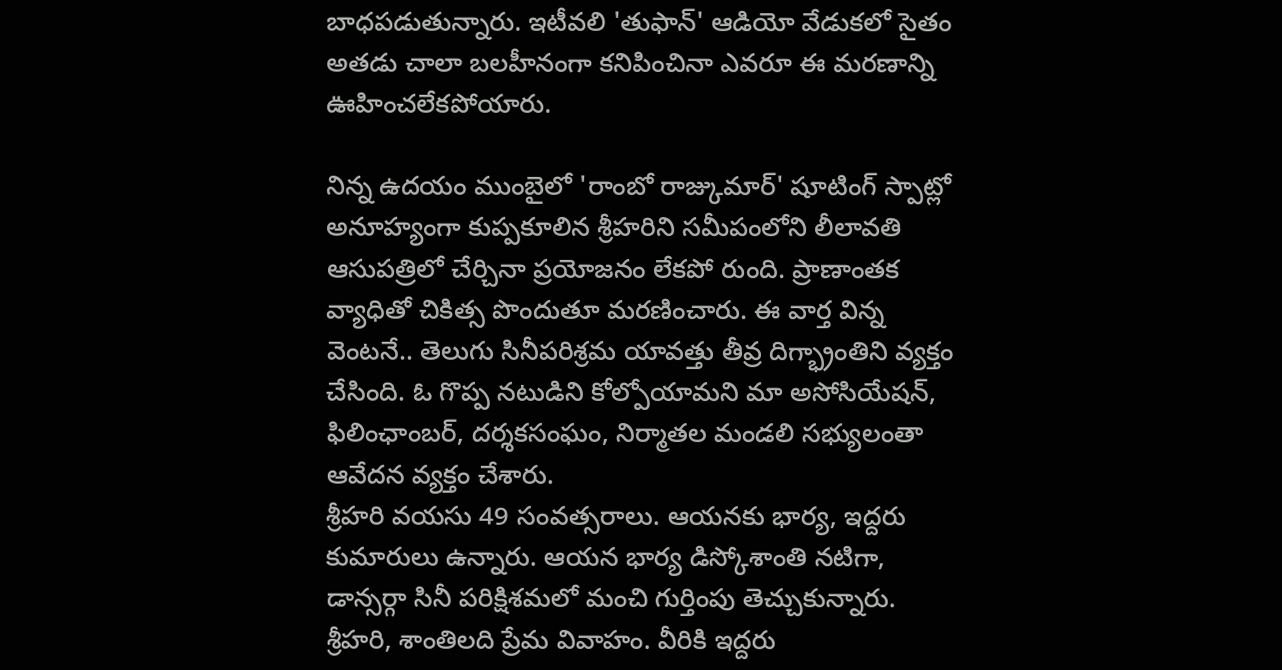బాధపడుతున్నారు. ఇటీవలి 'తుఫాన్' ఆడియో వేడుకలో సైతం అతడు చాలా బలహీనంగా కనిపించినా ఎవరూ ఈ మరణాన్ని ఊహించలేకపోయారు.

నిన్న ఉదయం ముంబైలో 'రాంబో రాజ్కుమార్' షూటింగ్ స్పాట్లో అనూహ్యంగా కుప్పకూలిన శ్రీహరిని సమీపంలోని లీలావతి ఆసుపత్రిలో చేర్చినా ప్రయోజనం లేకపో రుంది. ప్రాణాంతక వ్యాధితో చికిత్స పొందుతూ మరణించారు. ఈ వార్త విన్న వెంటనే.. తెలుగు సినీపరిశ్రమ యావత్తు తీవ్ర దిగ్భ్రాంతిని వ్యక్తం చేసింది. ఓ గొప్ప నటుడిని కోల్పోయామని మా అసోసియేషన్, ఫిలింఛాంబర్, దర్శకసంఘం, నిర్మాతల మండలి సభ్యులంతా ఆవేదన వ్యక్తం చేశారు.
శ్రీహరి వయసు 49 సంవత్సరాలు. ఆయనకు భార్య, ఇద్దరు కుమారులు ఉన్నారు. ఆయన భార్య డిస్కోశాంతి నటిగా, డాన్సర్గా సినీ పరిక్షిశమలో మంచి గుర్తింపు తెచ్చుకున్నారు. శ్రీహరి, శాంతిలది ప్రేమ వివాహం. వీరికి ఇద్దరు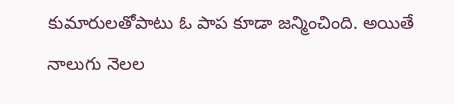కుమారులతోపాటు ఓ పాప కూడా జన్మించింది. అయితే నాలుగు నెలల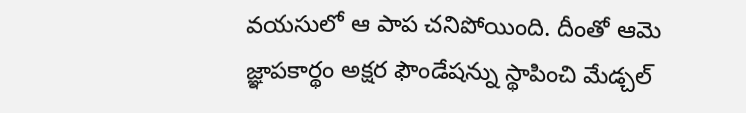వయసులో ఆ పాప చనిపోయింది. దీంతో ఆమె జ్ఞాపకార్థం అక్షర ఫౌండేషన్ను స్థాపించి మేడ్చల్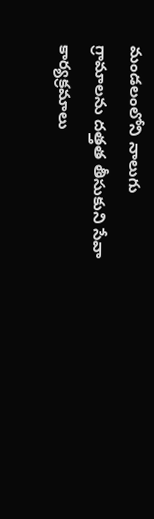మండలంలోని నాలుగు గ్రామాలను దత్తత తీసుకుని సేవా కార్యక్రమాలు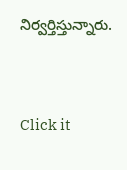నిర్వర్తిస్తున్నారు.


Click it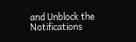and Unblock the Notifications